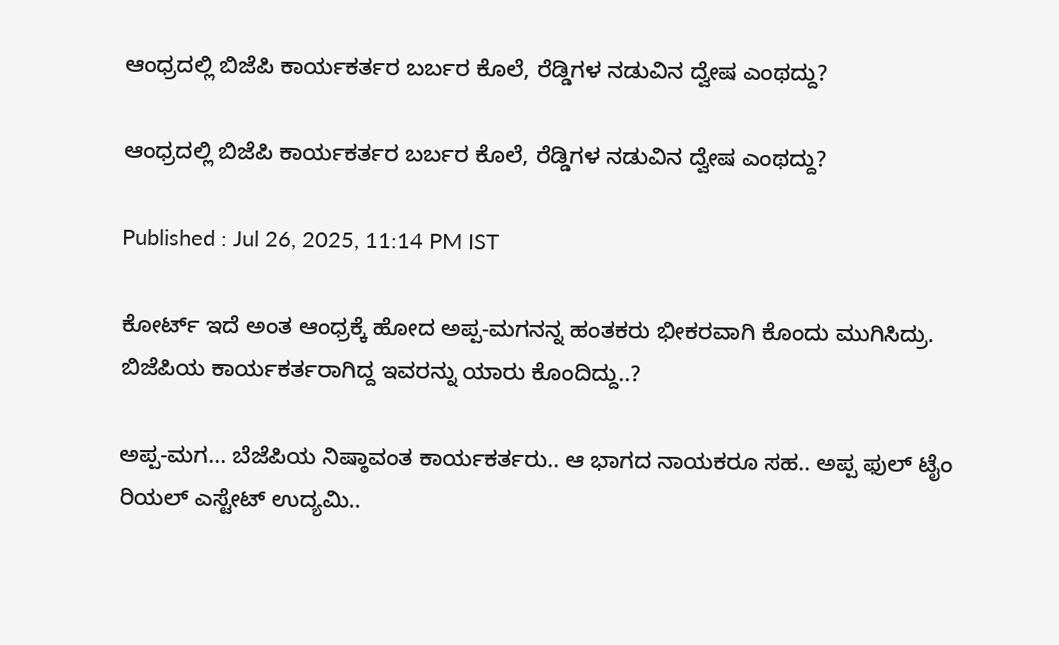ಆಂಧ್ರದಲ್ಲಿ ಬಿಜೆಪಿ ಕಾರ್ಯಕರ್ತರ ಬರ್ಬರ ಕೊಲೆ, ರೆಡ್ಡಿಗಳ ನಡುವಿನ ದ್ವೇಷ ಎಂಥದ್ದು?

ಆಂಧ್ರದಲ್ಲಿ ಬಿಜೆಪಿ ಕಾರ್ಯಕರ್ತರ ಬರ್ಬರ ಕೊಲೆ, ರೆಡ್ಡಿಗಳ ನಡುವಿನ ದ್ವೇಷ ಎಂಥದ್ದು?

Published : Jul 26, 2025, 11:14 PM IST

ಕೋರ್ಟ್ ಇದೆ ಅಂತ ಆಂಧ್ರಕ್ಕೆ ಹೋದ ಅಪ್ಪ-ಮಗನನ್ನ ಹಂತಕರು ಭೀಕರವಾಗಿ ಕೊಂದು ಮುಗಿಸಿದ್ರು. ಬಿಜೆಪಿಯ ಕಾರ್ಯಕರ್ತರಾಗಿದ್ದ ಇವರನ್ನು ಯಾರು ಕೊಂದಿದ್ದು..?

ಅಪ್ಪ-ಮಗ... ಬೆಜೆಪಿಯ ನಿಷ್ಠಾವಂತ ಕಾರ್ಯಕರ್ತರು.. ಆ ಭಾಗದ ನಾಯಕರೂ ಸಹ.. ಅಪ್ಪ ಫುಲ್ ಟೈಂ ರಿಯಲ್ ಎಸ್ಟೇಟ್ ಉದ್ಯಮಿ..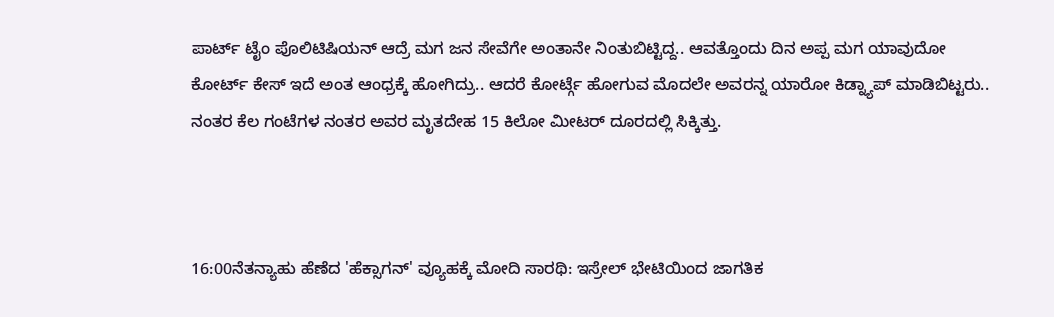ಪಾರ್ಟ್ ಟೈಂ ಪೊಲಿಟಿಷಿಯನ್ ಆದ್ರೆ ಮಗ ಜನ ಸೇವೆಗೇ ಅಂತಾನೇ ನಿಂತುಬಿಟ್ಟಿದ್ದ.. ಆವತ್ತೊಂದು ದಿನ ಅಪ್ಪ ಮಗ ಯಾವುದೋ ಕೋರ್ಟ್ ಕೇಸ್ ಇದೆ ಅಂತ ಆಂಧ್ರಕ್ಕೆ ಹೋಗಿದ್ರು.. ಆದರೆ ಕೋರ್ಟ್ಗೆ ಹೋಗುವ ಮೊದಲೇ ಅವರನ್ನ ಯಾರೋ ಕಿಡ್ನ್ಯಾಪ್ ಮಾಡಿಬಿಟ್ಟರು.. ನಂತರ ಕೆಲ ಗಂಟೆಗಳ ನಂತರ ಅವರ ಮೃತದೇಹ 15 ಕಿಲೋ ಮೀಟರ್ ದೂರದಲ್ಲಿ ಸಿಕ್ಕಿತ್ತು.



16:00ನೆತನ್ಯಾಹು ಹೆಣೆದ 'ಹೆಕ್ಸಾಗನ್' ವ್ಯೂಹಕ್ಕೆ ಮೋದಿ ಸಾರಥಿ: ಇಸ್ರೇಲ್ ಭೇಟಿಯಿಂದ ಜಾಗತಿಕ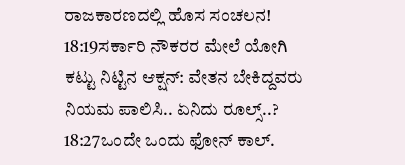ರಾಜಕಾರಣದಲ್ಲಿ ಹೊಸ ಸಂಚಲನ!
18:19ಸರ್ಕಾರಿ ನೌಕರರ ಮೇಲೆ ಯೋಗಿ ಕಟ್ಟು ನಿಟ್ಟಿನ ಆಕ್ಷನ್: ವೇತನ ಬೇಕಿದ್ದವರು ನಿಯಮ ಪಾಲಿಸಿ.. ಏನಿದು ರೂಲ್ಸ್..?
18:27ಒಂದೇ ಒಂದು ಫೋನ್ ಕಾಲ್.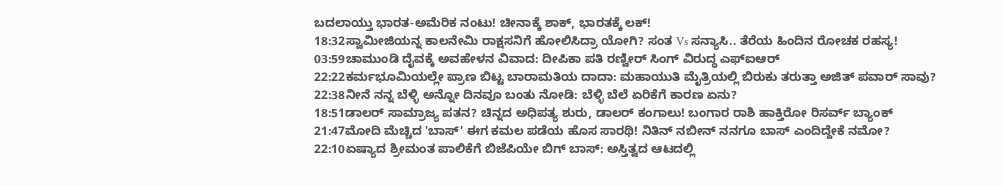ಬದಲಾಯ್ತು ಭಾರತ-ಅಮೆರಿಕ ನಂಟು! ಚೀನಾಕ್ಕೆ ಶಾಕ್, ಭಾರತಕ್ಕೆ ಲಕ್!
18:32ಸ್ವಾಮೀಜಿಯನ್ನ ಕಾಲನೇಮಿ ರಾಕ್ಷಸನಿಗೆ ಹೋಲಿಸಿದ್ರಾ ಯೋಗಿ? ಸಂತ Vs ಸನ್ಯಾಸಿ.. ತೆರೆಯ ಹಿಂದಿನ ರೋಚಕ ರಹಸ್ಯ!
03:59ಚಾಮುಂಡಿ ದೈವಕ್ಕೆ ಅವಹೇಳನ ವಿವಾದ: ದೀಪಿಕಾ ಪತಿ ರಣ್ವೀರ್ ಸಿಂಗ್ ವಿರುದ್ಧ ಎಫ್‌ಐಆರ್
22:22ಕರ್ಮಭೂಮಿಯಲ್ಲೇ ಪ್ರಾಣ ಬಿಟ್ಟ ಬಾರಾಮತಿಯ ದಾದಾ: ಮಹಾಯುತಿ ಮೈತ್ರಿಯಲ್ಲಿ ಬಿರುಕು ತರುತ್ತಾ ಅಜಿತ್ ಪವಾರ್ ಸಾವು?
22:38ನೀನೆ ನನ್ನ ಬೆಳ್ಳಿ ಅನ್ನೋ ದಿನವೂ ಬಂತು ನೋಡಿ: ಬೆಳ್ಳಿ ಬೆಲೆ ಏರಿಕೆಗೆ ಕಾರಣ ಏನು?
18:51ಡಾಲರ್ ಸಾಮ್ರಾಜ್ಯ ಪತನ? ಚಿನ್ನದ ಅಧಿಪತ್ಯ ಶುರು, ಡಾಲರ್ ಕಂಗಾಲು! ಬಂಗಾರ ರಾಶಿ ಹಾಕ್ತಿರೋ ರಿಸರ್ವ್ ಬ್ಯಾಂಕ್‌
21:47ಮೋದಿ ಮೆಚ್ಚಿದ 'ಬಾಸ್' ಈಗ ಕಮಲ ಪಡೆಯ ಹೊಸ ಸಾರಥಿ! ನಿತಿನ್ ನಬೀನ್ ನನಗೂ ಬಾಸ್ ಎಂದಿದ್ದೇಕೆ ನಮೋ?
22:10ಏಷ್ಯಾದ ಶ್ರೀಮಂತ ಪಾಲಿಕೆಗೆ ಬಿಜೆಪಿಯೇ ಬಿಗ್ ಬಾಸ್: ಅಸ್ತಿತ್ವದ ಆಟದಲ್ಲಿ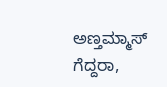ಅಣ್ತಮ್ಮಾಸ್ ಗೆದ್ದರಾ,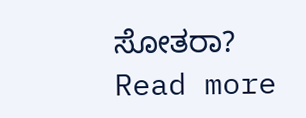ಸೋತರಾ?
Read more